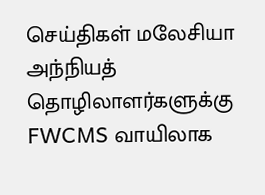செய்திகள் மலேசியா
அந்நியத் தொழிலாளர்களுக்கு FWCMS வாயிலாக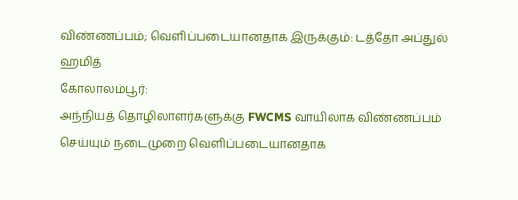விண்ணப்பம்; வெளிப்படையானதாக இருக்கும்: டத்தோ அப்துல் ஹமித்
கோலாலம்பூர்:
அந்நியத் தொழிலாளர்களுக்கு FWCMS வாயிலாக விண்ணப்பம் செய்யும் நடைமுறை வெளிப்படையானதாக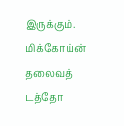இருக்கும்.
மிக்கோய்ன் தலைவத் டத்தோ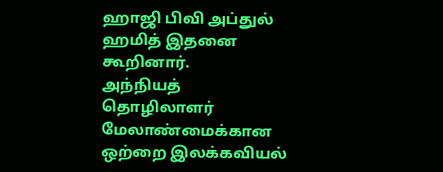ஹாஜி பிவி அப்துல் ஹமித் இதனை கூறினார்.
அந்நியத் தொழிலாளர் மேலாண்மைக்கான ஒற்றை இலக்கவியல்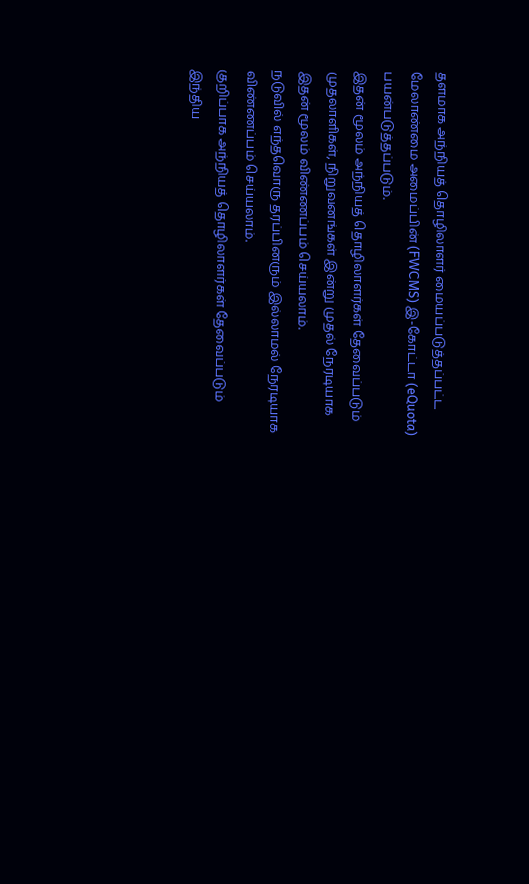தளமாக அந்நியத் தொழிலாளர் மையப்படுத்தப்பட்ட மேலாண்மை அமைப்பின் (FWCMS) இ-கோட்டா (eQuota) பயன்படுத்தப்படும்.
இதன் மூலம் அந்நியத் தொழிலாளர்கள் தேவைப்படும் முதலாளிகள், நிறுவனங்கள் இன்று முதல் நேரடியாக இதன் மூலம் விண்ணப்பம் செய்யலாம்.
நடுவில் எந்தவொரு தரப்பினரும் இல்லாமல் நேரடியாக விண்ணப்பம் செய்யலாம்.
குறிப்பாக அந்நியத் தொழிலாளர்கள் தேவைப்படும் இந்திய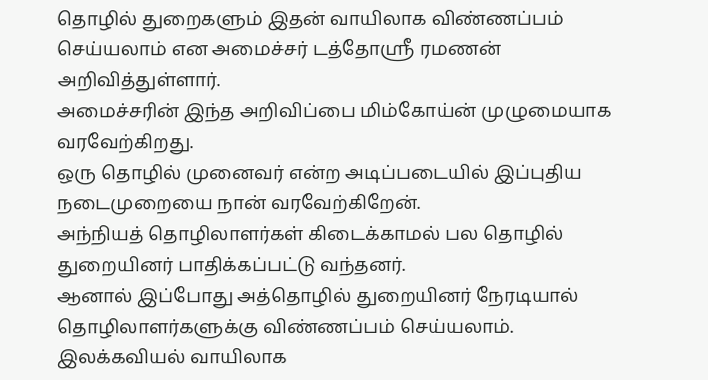தொழில் துறைகளும் இதன் வாயிலாக விண்ணப்பம் செய்யலாம் என அமைச்சர் டத்தோஸ்ரீ ரமணன் அறிவித்துள்ளார்.
அமைச்சரின் இந்த அறிவிப்பை மிம்கோய்ன் முழுமையாக வரவேற்கிறது.
ஒரு தொழில் முனைவர் என்ற அடிப்படையில் இப்புதிய நடைமுறையை நான் வரவேற்கிறேன்.
அந்நியத் தொழிலாளர்கள் கிடைக்காமல் பல தொழில் துறையினர் பாதிக்கப்பட்டு வந்தனர்.
ஆனால் இப்போது அத்தொழில் துறையினர் நேரடியால் தொழிலாளர்களுக்கு விண்ணப்பம் செய்யலாம்.
இலக்கவியல் வாயிலாக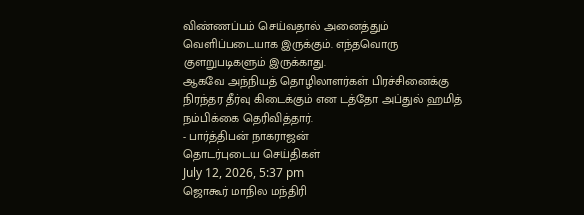விண்ணப்பம் செய்வதால் அனைத்தும் வெளிப்படையாக இருக்கும். எந்தவொரு குளறுபடிகளும் இருக்காது.
ஆகவே அந்நியத் தொழிலாளர்கள் பிரச்சினைக்கு நிரந்தர தீர்வு கிடைக்கும் என டத்தோ அப்துல் ஹமித் நம்பிக்கை தெரிவித்தார்.
- பார்த்திபன் நாகராஜன்
தொடர்புடைய செய்திகள்
July 12, 2026, 5:37 pm
ஜொகூர் மாநில மந்திரி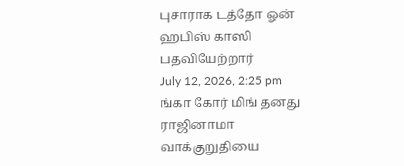புசாராக டத்தோ ஓன் ஹபிஸ் காஸி பதவியேற்றார்
July 12, 2026, 2:25 pm
ங்கா கோர் மிங் தனது ராஜினாமா வாக்குறுதியை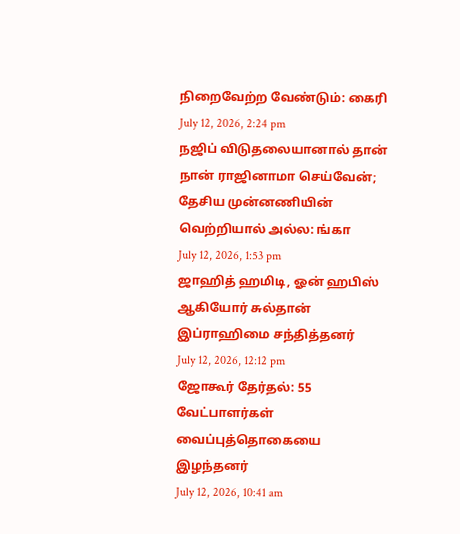நிறைவேற்ற வேண்டும்: கைரி
July 12, 2026, 2:24 pm
நஜிப் விடுதலையானால் தான் நான் ராஜினாமா செய்வேன்; தேசிய முன்னணியின் வெற்றியால் அல்ல: ங்கா
July 12, 2026, 1:53 pm
ஜாஹித் ஹமிடி, ஓன் ஹபிஸ் ஆகியோர் சுல்தான் இப்ராஹிமை சந்தித்தனர்
July 12, 2026, 12:12 pm
ஜோகூர் தேர்தல்: 55 வேட்பாளர்கள் வைப்புத்தொகையை இழந்தனர்
July 12, 2026, 10:41 am